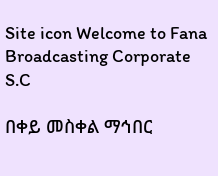Site icon Welcome to Fana Broadcasting Corporate S.C

በቀይ መስቀል ማኅበር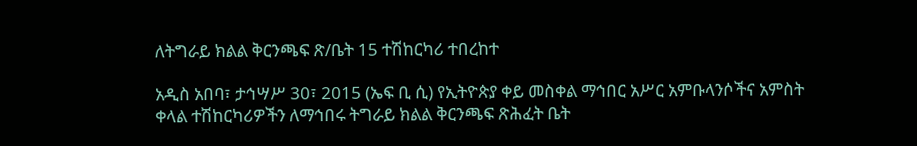ለትግራይ ክልል ቅርንጫፍ ጽ/ቤት 15 ተሽከርካሪ ተበረከተ

አዲስ አበባ፣ ታኅሣሥ 30፣ 2015 (ኤፍ ቢ ሲ) የኢትዮጵያ ቀይ መስቀል ማኅበር አሥር አምቡላንሶችና አምስት ቀላል ተሽከርካሪዎችን ለማኅበሩ ትግራይ ክልል ቅርንጫፍ ጽሕፈት ቤት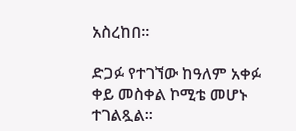አስረከበ፡፡

ድጋፉ የተገኘው ከዓለም አቀፉ ቀይ መስቀል ኮሚቴ መሆኑ ተገልጿል፡፡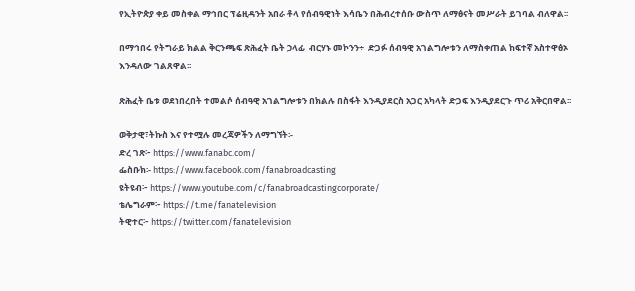የኢትዮጵያ ቀይ መስቀል ማኅበር ፕሬዚዳንት አበራ ቶላ የሰብዓዊነት እሳቤን በሕብረተሰቡ ውስጥ ለማፅናት መሥራት ይገባል ብለዋል፡፡

በማኅበሩ የትግራይ ክልል ቅርንጫፍ ጽሕፈት ቤት ኃላፊ  ብርሃኑ መኮንን÷  ድጋፉ ሰብዓዊ አገልግሎቱን ለማስቀጠል ከፍተኛ አስተዋፅኦ እንዳለው ገልጸዋል፡፡

ጽሕፈት ቤቱ ወደነበረበት ተመልሶ ሰብዓዊ አገልግሎቱን በክልሉ በስፋት እንዲያደርስ አጋር አካላት ድጋፍ እንዲያደርጉ ጥሪ አቅርበዋል፡፡

ወቅታዊ፣ትኩስ እና የተሟሉ መረጃዎችን ለማግኘት፡-
ድረ ገጽ፦ https://www.fanabc.com/
ፌስቡክ፡- https://www.facebook.com/fanabroadcasting
ዩትዩብ፦ https://www.youtube.com/c/fanabroadcastingcorporate/
ቴሌግራም፦ https://t.me/fanatelevision
ትዊተር፦ https://twitter.com/fanatelevision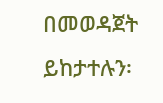በመወዳጀት ይከታተሉን፡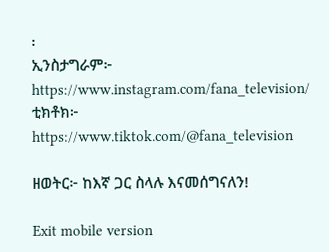፡
ኢንስታግራም፦ https://www.instagram.com/fana_television/
ቲክቶክ፦ https://www.tiktok.com/@fana_television

ዘወትር፦ ከእኛ ጋር ስላሉ እናመሰግናለን!

Exit mobile version